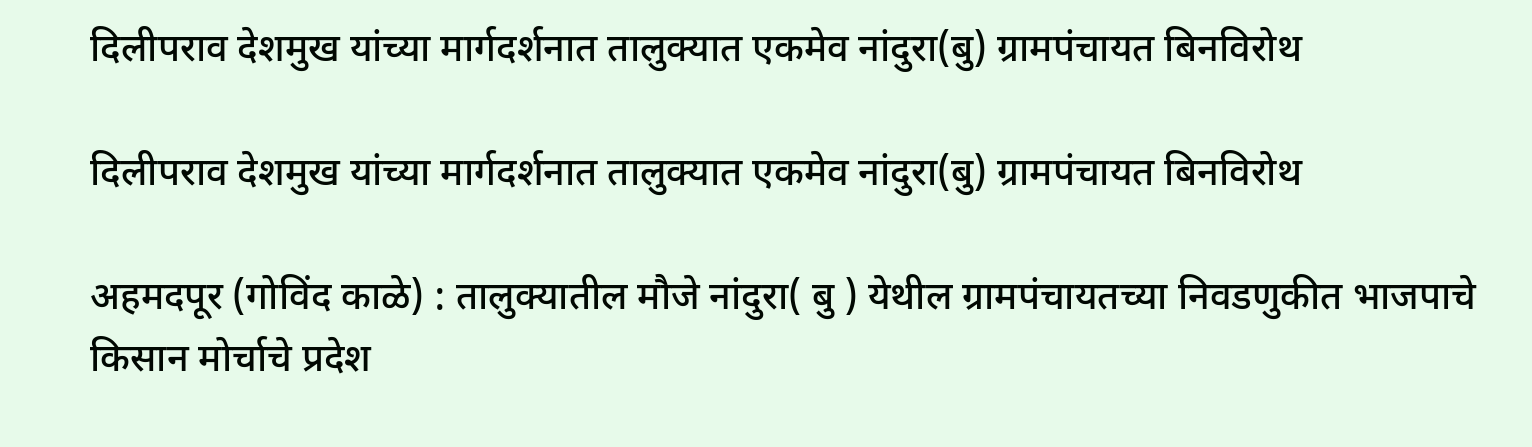दिलीपराव देशमुख यांच्या मार्गदर्शनात तालुक्यात एकमेव नांदुरा(बु) ग्रामपंचायत बिनविरोथ

दिलीपराव देशमुख यांच्या मार्गदर्शनात तालुक्यात एकमेव नांदुरा(बु) ग्रामपंचायत बिनविरोथ

अहमदपूर (गोविंद काळे) : तालुक्यातील मौजे नांदुरा( बु ) येथील ग्रामपंचायतच्या निवडणुकीत भाजपाचे किसान मोर्चाचे प्रदेश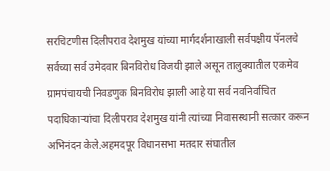सरचिटणीस दिलीपराव देशमुख यांच्या मार्गदर्शनाखाली सर्वपक्षीय पॅनलचे सर्वच्या सर्व उमेदवार बिनविरोध विजयी झाले असून तालुक्यातील एकमेव ग्रामपंचायची निवडणुक बिनविरोध झाली आहे या सर्व नवनिर्वाचित पदाधिकाऱ्यांचा दिलीपराव देशमुख यांनी त्यांच्या निवासस्थानी सत्कार करून अभिनंदन केले.अहमदपूर विधानसभा मतदार संघातील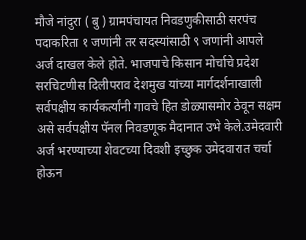मौजे नांदुरा ( बु ) ग्रामपंचायत निवडणुकीसाठी सरपंच पदाकरिता १ जणांनी तर सदस्यांसाठी ९ जणांनी आपले अर्ज दाखल केले होते. भाजपाचे किसान मोर्चाचे प्रदेश सरचिटणीस दिलीपराव देशमुख यांच्या मार्गदर्शनाखाली सर्वपक्षीय कार्यकर्त्यांनी गावचे हित डोळ्यासमोर ठेवून सक्षम असे सर्वपक्षीय पॅनल निवडणूक मैदानात उभे केले.उमेदवारी अर्ज भरण्याच्या शेवटच्या दिवशी इच्छुक उमेदवारात चर्चा होऊन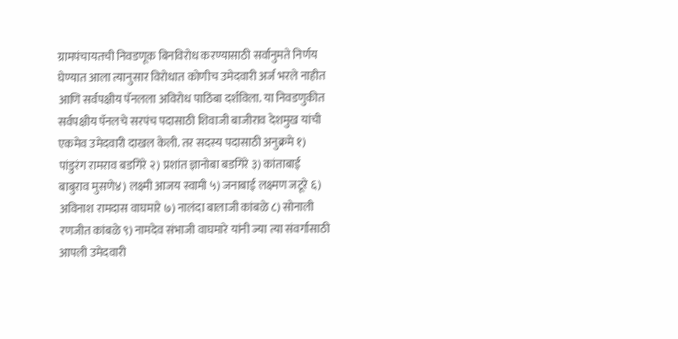ग्रामपंचायतची निवडणूक बिनविरोध करण्यासाठी सर्वानुमते निर्णय घेण्यात आला त्यानुसार विरोधात कोणीच उमेदवारी अर्ज भरले नाहीत आणि सर्वपक्षीय पॅनलला अविरोध पाठिंबा दर्शविला. या निवडणुकीत सर्वपक्षीय पॅनलचे सरपंच पदासाठी शिवाजी बाजीराव देशमुख यांची एकमेव उमेदवारी दाखल केली. तर सदस्य पदासाठी अनुक्रमे १) पांडुरंग रामराव बडगिरे २) प्रशांत ज्ञानोबा बडगिरे ३) कांताबाई बाबुराव मुसणे४) लक्ष्मी आजय स्वामी ५) जनाबाई लक्ष्मण जटूरे ६) अविनाश रामदास वाघमारे ७) नालंदा बालाजी कांबळे ८) सोनाली रणजीत कांबळे ९) नामदेव संभाजी वाघमारे यांनी ज्या त्या संवर्गासाठी आपली उमेदवारी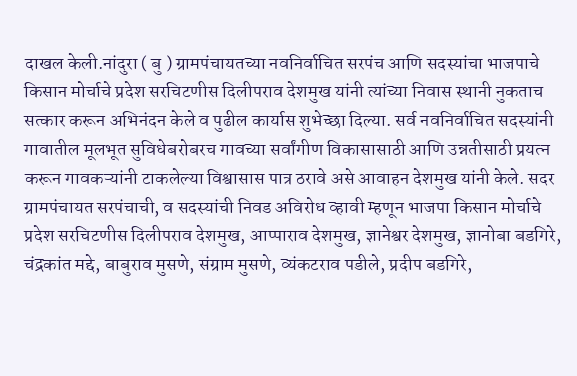दाखल केली.नांदुरा ( बु ) ग्रामपंचायतच्या नवनिर्वाचित सरपंच आणि सदस्यांचा भाजपाचे किसान मोर्चाचे प्रदेश सरचिटणीस दिलीपराव देशमुख यांनी त्यांच्या निवास स्थानी नुकताच सत्कार करून अभिनंदन केले व पुढील कार्यास शुभेच्छा दिल्या. सर्व नवनिर्वाचित सदस्यांनी गावातील मूलभूत सुविधेबरोबरच गावच्या सर्वांगीण विकासासाठी आणि उन्नतीसाठी प्रयत्न करून गावकऱ्यांनी टाकलेल्या विश्वासास पात्र ठरावे असे आवाहन देशमुख यांनी केले. सदर ग्रामपंचायत सरपंचाची, व सदस्यांची निवड अविरोध व्हावी म्हणून भाजपा किसान मोर्चाचे प्रदेश सरचिटणीस दिलीपराव देशमुख, आप्पाराव देशमुख, ज्ञानेश्वर देशमुख, ज्ञानोबा बडगिरे, चंद्रकांत मद्दे, बाबुराव मुसणे, संग्राम मुसणे, व्यंकटराव पडीले, प्रदीप बडगिरे,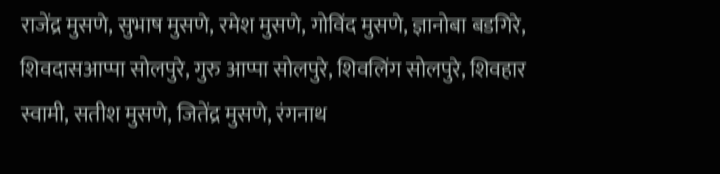राजेंद्र मुसणे, सुभाष मुसणे, रमेश मुसणे, गोविंद मुसणे, ज्ञानोबा बडगिरे, शिवदासआप्पा सोलपुरे, गुरु आप्पा सोलपुरे, शिवलिंग सोलपुरे, शिवहार स्वामी, सतीश मुसणे, जितेंद्र मुसणे, रंगनाथ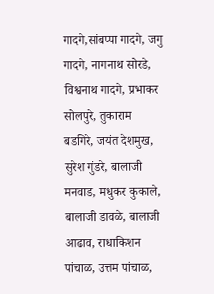गादगे,सांबप्पा गादगे, जगु गादगे, नागनाथ सोरडे, विश्वनाथ गादगे, प्रभाकर सोलपुरे, तुकाराम बडगिरे, जयंत देशमुख, सुरेश गुंडरे, बालाजी मनवाड, मधुकर कुकाले, बालाजी डावळे, बालाजी आढाव, राधाकिशन पांचाळ, उत्तम पांचाळ,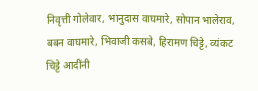निवृत्ती गोलेवार, भानुदास वाघमारे, सोपान भालेराव, बबन वाघमारे, भिवाजी कसबे, हिरामण चिट्टे, व्यंकट चिट्टे आदींनी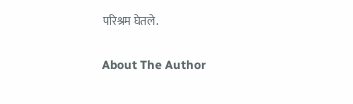परिश्रम घेतले.

About The Author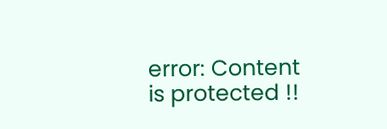error: Content is protected !!